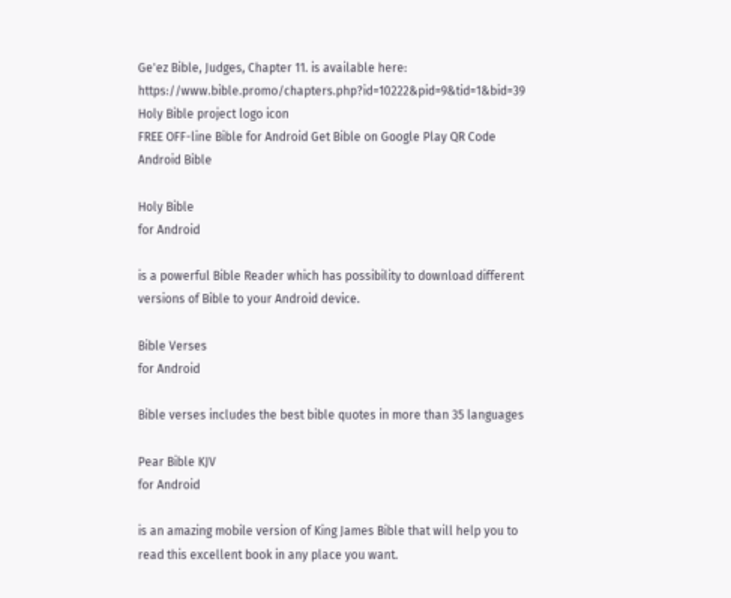Ge'ez Bible, Judges, Chapter 11. is available here: https://www.bible.promo/chapters.php?id=10222&pid=9&tid=1&bid=39
Holy Bible project logo icon
FREE OFF-line Bible for Android Get Bible on Google Play QR Code Android Bible

Holy Bible
for Android

is a powerful Bible Reader which has possibility to download different versions of Bible to your Android device.

Bible Verses
for Android

Bible verses includes the best bible quotes in more than 35 languages

Pear Bible KJV
for Android

is an amazing mobile version of King James Bible that will help you to read this excellent book in any place you want.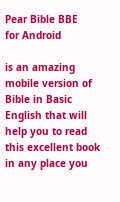Pear Bible BBE
for Android

is an amazing mobile version of Bible in Basic English that will help you to read this excellent book in any place you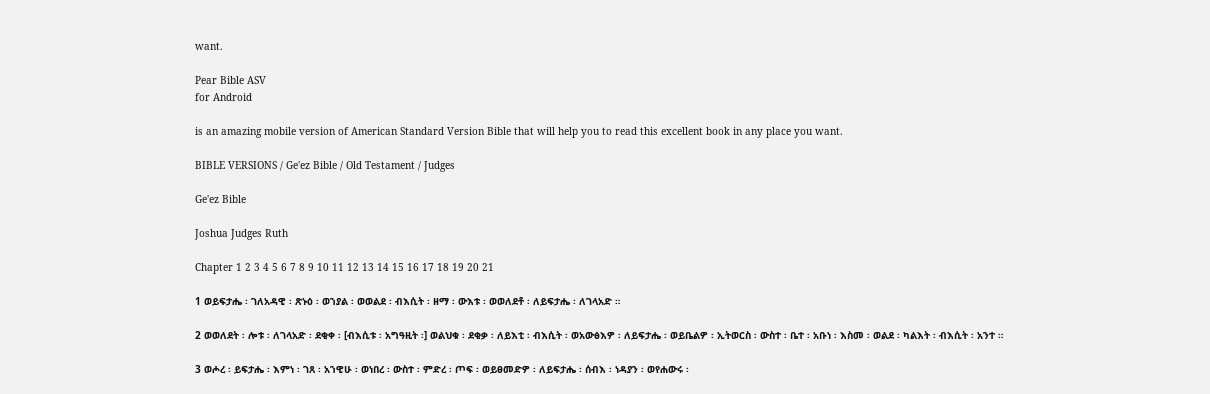want.

Pear Bible ASV
for Android

is an amazing mobile version of American Standard Version Bible that will help you to read this excellent book in any place you want.

BIBLE VERSIONS / Ge'ez Bible / Old Testament / Judges

Ge'ez Bible

Joshua Judges Ruth

Chapter 1 2 3 4 5 6 7 8 9 10 11 12 13 14 15 16 17 18 19 20 21

1 ወይፍታሔ ፡ ገለአዳዊ ፡ ጽኑዕ ፡ ወኀያል ፡ ወወልደ ፡ ብእሲት ፡ ዘማ ፡ ውእቱ ፡ ወወለደቶ ፡ ለይፍታሔ ፡ ለገላአድ ።

2 ወወለደት ፡ ሎቱ ፡ ለገላአድ ፡ ደቂቀ ፡ [ብእሲቱ ፡ አግዓዚት ፡] ወልህቁ ፡ ደቂቃ ፡ ለይእቲ ፡ ብእሲት ፡ ወአውፅእዎ ፡ ለይፍታሔ ፡ ወይቤልዎ ፡ ኢትወርስ ፡ ውስተ ፡ ቤተ ፡ አቡነ ፡ እስመ ፡ ወልደ ፡ ካልእት ፡ ብእሲት ፡ አንተ ።

3 ወሖረ ፡ ይፍታሔ ፡ እምነ ፡ ገጸ ፡ አኀዊሁ ፡ ወነበረ ፡ ውስተ ፡ ምድረ ፡ ጦፍ ፡ ወይፀመድዎ ፡ ለይፍታሔ ፡ ሰብእ ፡ ነዳያን ፡ ወየሐውሩ ፡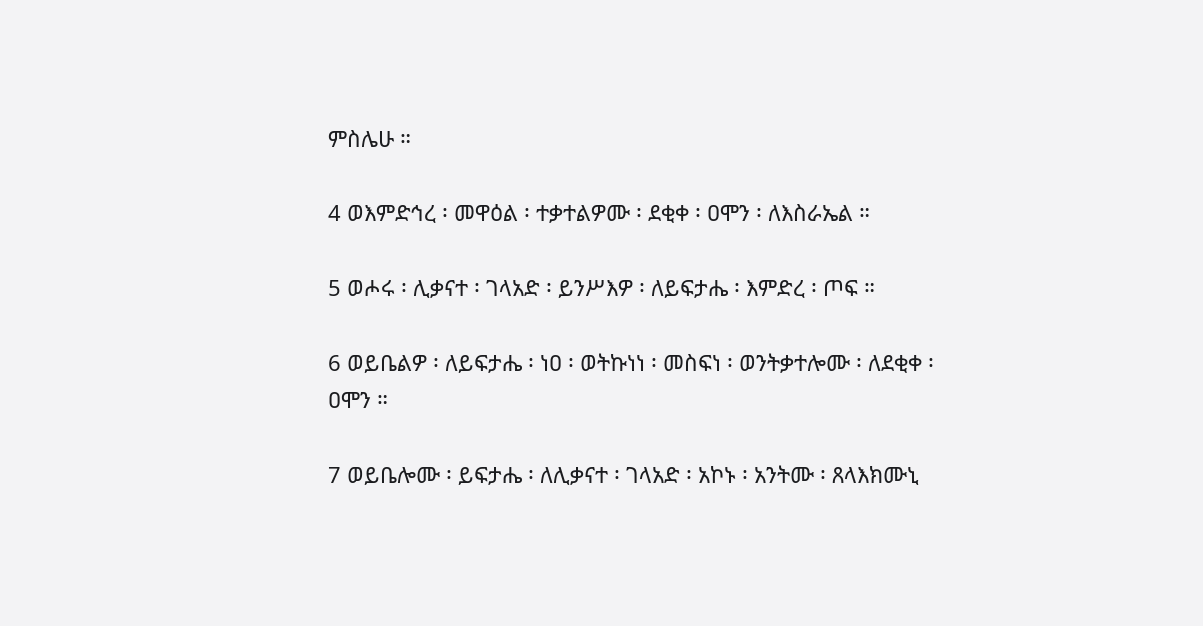ምስሌሁ ።

4 ወእምድኅረ ፡ መዋዕል ፡ ተቃተልዎሙ ፡ ደቂቀ ፡ ዐሞን ፡ ለእስራኤል ።

5 ወሖሩ ፡ ሊቃናተ ፡ ገላአድ ፡ ይንሥእዎ ፡ ለይፍታሔ ፡ እምድረ ፡ ጦፍ ።

6 ወይቤልዎ ፡ ለይፍታሔ ፡ ነዐ ፡ ወትኩነነ ፡ መስፍነ ፡ ወንትቃተሎሙ ፡ ለደቂቀ ፡ ዐሞን ።

7 ወይቤሎሙ ፡ ይፍታሔ ፡ ለሊቃናተ ፡ ገላአድ ፡ አኮኑ ፡ አንትሙ ፡ ጸላእክሙኒ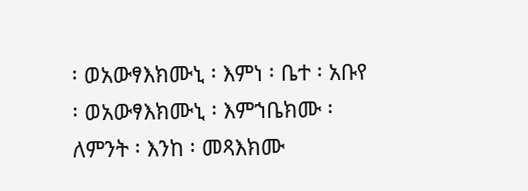፡ ወአውፃእክሙኒ ፡ እምነ ፡ ቤተ ፡ አቡየ ፡ ወአውፃእክሙኒ ፡ እምኀቤክሙ ፡ ለምንት ፡ እንከ ፡ መጻእክሙ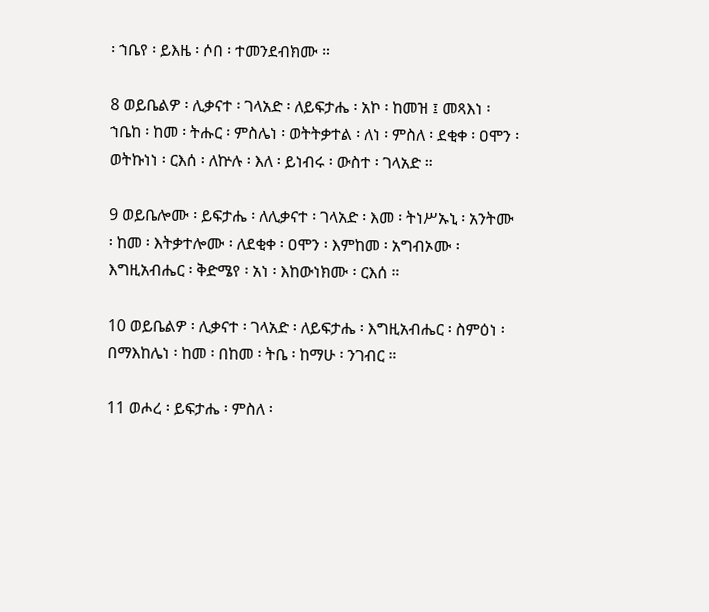፡ ኀቤየ ፡ ይእዜ ፡ ሶበ ፡ ተመንደብክሙ ።

8 ወይቤልዎ ፡ ሊቃናተ ፡ ገላአድ ፡ ለይፍታሔ ፡ አኮ ፡ ከመዝ ፤ መጻእነ ፡ ኀቤከ ፡ ከመ ፡ ትሑር ፡ ምስሌነ ፡ ወትትቃተል ፡ ለነ ፡ ምስለ ፡ ደቂቀ ፡ ዐሞን ፡ ወትኩነነ ፡ ርእሰ ፡ ለኵሉ ፡ እለ ፡ ይነብሩ ፡ ውስተ ፡ ገላአድ ።

9 ወይቤሎሙ ፡ ይፍታሔ ፡ ለሊቃናተ ፡ ገላአድ ፡ እመ ፡ ትነሥኡኒ ፡ አንትሙ ፡ ከመ ፡ እትቃተሎሙ ፡ ለደቂቀ ፡ ዐሞን ፡ እምከመ ፡ አግብኦሙ ፡ እግዚአብሔር ፡ ቅድሜየ ፡ አነ ፡ እከውነክሙ ፡ ርእሰ ።

10 ወይቤልዎ ፡ ሊቃናተ ፡ ገላአድ ፡ ለይፍታሔ ፡ እግዚአብሔር ፡ ስምዕነ ፡ በማእከሌነ ፡ ከመ ፡ በከመ ፡ ትቤ ፡ ከማሁ ፡ ንገብር ።

11 ወሖረ ፡ ይፍታሔ ፡ ምስለ ፡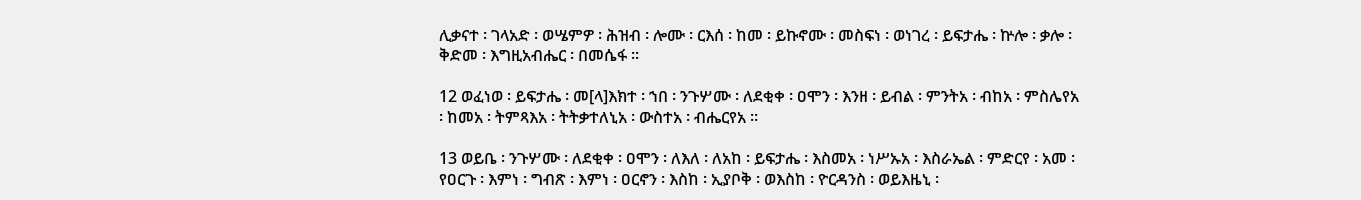ሊቃናተ ፡ ገላአድ ፡ ወሤምዎ ፡ ሕዝብ ፡ ሎሙ ፡ ርእሰ ፡ ከመ ፡ ይኩኖሙ ፡ መስፍነ ፡ ወነገረ ፡ ይፍታሔ ፡ ኵሎ ፡ ቃሎ ፡ ቅድመ ፡ እግዚአብሔር ፡ በመሴፋ ።

12 ወፈነወ ፡ ይፍታሔ ፡ መ[ላ]እክተ ፡ ኀበ ፡ ንጉሦሙ ፡ ለደቂቀ ፡ ዐሞን ፡ እንዘ ፡ ይብል ፡ ምንትአ ፡ ብከአ ፡ ምስሌየአ ፡ ከመአ ፡ ትምጻእአ ፡ ትትቃተለኒአ ፡ ውስተአ ፡ ብሔርየአ ።

13 ወይቤ ፡ ንጉሦሙ ፡ ለደቂቀ ፡ ዐሞን ፡ ለእለ ፡ ለአከ ፡ ይፍታሔ ፡ እስመአ ፡ ነሥኡአ ፡ እስራኤል ፡ ምድርየ ፡ አመ ፡ የዐርጉ ፡ እምነ ፡ ግብጽ ፡ እምነ ፡ ዐርኖን ፡ እስከ ፡ ኢያቦቅ ፡ ወእስከ ፡ ዮርዳንስ ፡ ወይእዜኒ ፡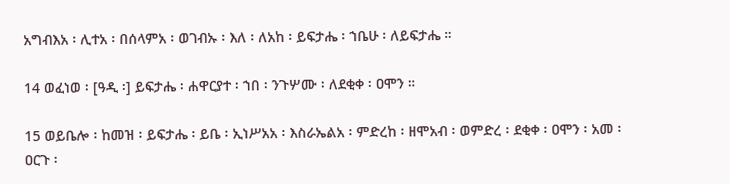አግብእአ ፡ ሊተአ ፡ በሰላምአ ፡ ወገብኡ ፡ እለ ፡ ለአከ ፡ ይፍታሔ ፡ ኀቤሁ ፡ ለይፍታሔ ።

14 ወፈነወ ፡ [ዓዲ ፡] ይፍታሔ ፡ ሐዋርያተ ፡ ኀበ ፡ ንጉሦሙ ፡ ለደቂቀ ፡ ዐሞን ።

15 ወይቤሎ ፡ ከመዝ ፡ ይፍታሔ ፡ ይቤ ፡ ኢነሥአአ ፡ እስራኤልአ ፡ ምድረከ ፡ ዘሞአብ ፡ ወምድረ ፡ ደቂቀ ፡ ዐሞን ፡ አመ ፡ ዐርጉ ፡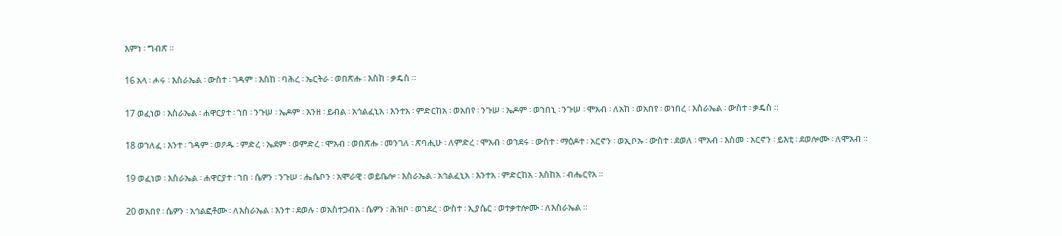እምነ ፡ ግብጽ ።

16 አላ ፡ ሖሩ ፡ እስራኤል ፡ ውስተ ፡ ገዳም ፡ እስከ ፡ ባሕረ ፡ ኤርትራ ፡ ወበጽሑ ፡ እስከ ፡ ቃዴስ ።

17 ወፈነወ ፡ እስራኤል ፡ ሐዋርያተ ፡ ኀበ ፡ ንጉሠ ፡ ኤዶም ፡ እንዘ ፡ ይብል ፡ አኅልፈኒአ ፡ እንተአ ፡ ምድርከአ ፡ ወአበየ ፡ ንጉሠ ፡ ኤዶም ፡ ወኀበኒ ፡ ንጉሠ ፡ ሞአብ ፡ ለአከ ፡ ወአበየ ፡ ወነበረ ፡ እስራኤል ፡ ውስተ ፡ ቃዴስ ።

18 ወኀለፈ ፡ እንተ ፡ ገዳም ፡ ወዖዱ ፡ ምድረ ፡ ኤደም ፡ ወምድረ ፡ ሞአብ ፡ ወበጽሑ ፡ መንገለ ፡ ጽባሒሁ ፡ ለምድረ ፡ ሞአብ ፡ ወኀደሩ ፡ ውስተ ፡ ማዕዶተ ፡ አርኖን ፡ ወኢቦኡ ፡ ውስተ ፡ ደወለ ፡ ሞአብ ፡ እስመ ፡ አርኖን ፡ ይእቲ ፡ ደወሎሙ ፡ ለሞአብ ።

19 ወፈነወ ፡ እስራኤል ፡ ሐዋርያተ ፡ ኀበ ፡ ሴዎን ፡ ንጉሠ ፡ ሔሴቦን ፡ አሞራዊ ፡ ወይቤሎ ፡ እስራኤል ፡ አኅልፈኒአ ፡ እንተአ ፡ ምድርከአ ፡ እስከአ ፡ ብሔርየአ ።

20 ወአበየ ፡ ሴዎን ፡ አኅልፎቶሙ ፡ ለእስራኤል ፡ እንተ ፡ ደወሉ ፡ ወአስተጋብአ ፡ ሴዎን ፡ ሕዝቦ ፡ ወኀደረ ፡ ውስተ ፡ ኢያሴር ፡ ወተቃተሎሙ ፡ ለእስራኤል ።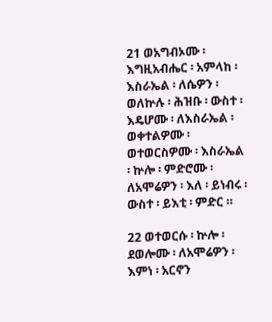21 ወአግብኦሙ ፡ እግዚአብሔር ፡ አምላከ ፡ እስራኤል ፡ ለሴዎን ፡ ወለኵሉ ፡ ሕዝቡ ፡ ውስተ ፡ እዴሆሙ ፡ ለእስራኤል ፡ ወቀተልዎሙ ፡ ወተወርስዎሙ ፡ እስራኤል ፡ ኵሎ ፡ ምድሮሙ ፡ ለአሞሬዎን ፡ እለ ፡ ይነብሩ ፡ ውስተ ፡ ይእቲ ፡ ምድር ።

22 ወተወርሱ ፡ ኵሎ ፡ ደወሎሙ ፡ ለአሞሬዎን ፡ እምነ ፡ አርኖን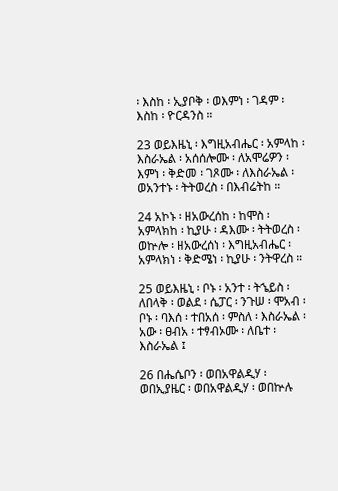፡ እስከ ፡ ኢያቦቅ ፡ ወእምነ ፡ ገዳም ፡ እስከ ፡ ዮርዳንስ ።

23 ወይእዜኒ ፡ እግዚአብሔር ፡ አምላከ ፡ እስራኤል ፡ አሰሰሎሙ ፡ ለአሞሬዎን ፡ እምነ ፡ ቅድመ ፡ ገጾሙ ፡ ለእስራኤል ፡ ወአንተኑ ፡ ትትወረስ ፡ በእብሬትከ ።

24 አኮኑ ፡ ዘአውረሰከ ፡ ከሞስ ፡ አምላክከ ፡ ኪያሁ ፡ ዳእሙ ፡ ትትወረስ ፡ ወኵሎ ፡ ዘአውረሰነ ፡ እግዚአብሔር ፡ አምላክነ ፡ ቅድሜነ ፡ ኪያሁ ፡ ንትዋረስ ።

25 ወይእዜኒ ፡ ቦኑ ፡ አንተ ፡ ትኄይስ ፡ ለበላቅ ፡ ወልደ ፡ ሴፓር ፡ ንጉሠ ፡ ሞአብ ፡ ቦኑ ፡ ባእሰ ፡ ተበአሰ ፡ ምስለ ፡ እስራኤል ፡ አው ፡ ፀብአ ፡ ተፃብኦሙ ፡ ለቤተ ፡ እስራኤል ፤

26 በሔሴቦን ፡ ወበአዋልዲሃ ፡ ወበኢያዜር ፡ ወበአዋልዲሃ ፡ ወበኵሉ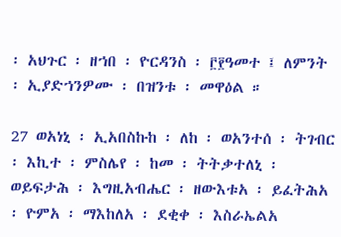፡ አህጉር ፡ ዘኀበ ፡ ዮርዳንስ ፡ ፫፻ዓመተ ፤ ለምንት ፡ ኢያድኀንዎሙ ፡ በዝንቱ ፡ መዋዕል ።

27 ወአነኒ ፡ ኢአበስኩከ ፡ ለከ ፡ ወአንተሰ ፡ ትገብር ፡ እኪተ ፡ ምስሌየ ፡ ከመ ፡ ትትቃተለኒ ፡ ወይፍታሕ ፡ እግዚአብሔር ፡ ዘውእቱአ ፡ ይፈትሕአ ፡ ዮምአ ፡ ማእከለአ ፡ ደቂቀ ፡ እስራኤልአ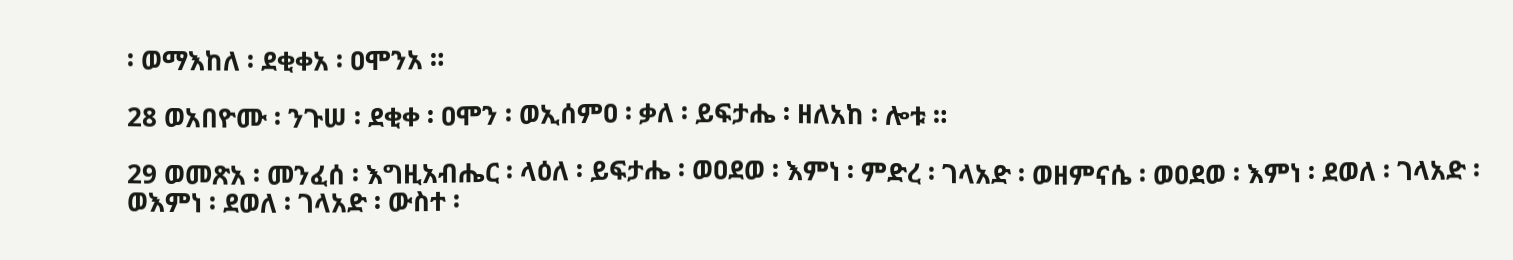፡ ወማእከለ ፡ ደቂቀአ ፡ ዐሞንአ ።

28 ወአበዮሙ ፡ ንጉሠ ፡ ደቂቀ ፡ ዐሞን ፡ ወኢሰምዐ ፡ ቃለ ፡ ይፍታሔ ፡ ዘለአከ ፡ ሎቱ ።

29 ወመጽአ ፡ መንፈሰ ፡ እግዚአብሔር ፡ ላዕለ ፡ ይፍታሔ ፡ ወዐደወ ፡ እምነ ፡ ምድረ ፡ ገላአድ ፡ ወዘምናሴ ፡ ወዐደወ ፡ እምነ ፡ ደወለ ፡ ገላአድ ፡ ወእምነ ፡ ደወለ ፡ ገላአድ ፡ ውስተ ፡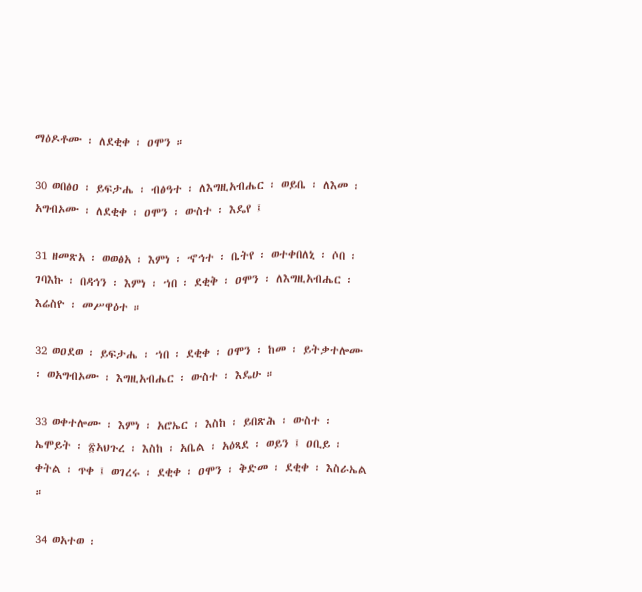ማዕዶቶሙ ፡ ለደቂቀ ፡ ዐሞን ።

30 ወበፅዐ ፡ ይፍታሔ ፡ ብፅዓተ ፡ ለእግዚአብሔር ፡ ወይቤ ፡ ለእመ ፡ አግብኦሙ ፡ ለደቂቀ ፡ ዐሞን ፡ ውስተ ፡ እዴየ ፤

31 ዘመጽአ ፡ ወወፅአ ፡ እምነ ፡ ኆኅተ ፡ ቤትየ ፡ ወተቀበለኒ ፡ ሶበ ፡ ገባእኩ ፡ በዳኅን ፡ እምነ ፡ ኀበ ፡ ደቂቅ ፡ ዐሞን ፡ ለእግዚአብሔር ፡ እሬስዮ ፡ መሥዋዕተ ።

32 ወዐደወ ፡ ይፍታሔ ፡ ኀበ ፡ ደቂቀ ፡ ዐሞን ፡ ከመ ፡ ይትቃተሎሙ ፡ ወአግብኦሙ ፡ እግዚአብሔር ፡ ውስተ ፡ እዴሁ ።

33 ወቀተሎሙ ፡ እምነ ፡ አሮኤር ፡ እስከ ፡ ይበጽሕ ፡ ውስተ ፡ ኤሞይት ፡ ፳አህጉረ ፡ እስከ ፡ አቤል ፡ አዕጻደ ፡ ወይን ፤ ዐቢይ ፡ ቀትል ፡ ጥቀ ፤ ወገረሩ ፡ ደቂቀ ፡ ዐሞን ፡ ቅድመ ፡ ደቂቀ ፡ እስራኤል ።

34 ወአተወ ፡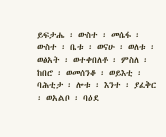ይፍታሔ ፡ ውስተ ፡ መሴፋ ፡ ውስተ ፡ ቤቱ ፡ ወናሁ ፡ ወለቱ ፡ ወፅአት ፡ ወተቀበለቶ ፡ ምስለ ፡ ከበሮ ፡ ወመሰንቆ ፡ ወይእቲ ፡ ባሕቲታ ፡ ሎቱ ፡ እንተ ፡ ያፈቅር ፡ ወአልቦ ፡ ባዕደ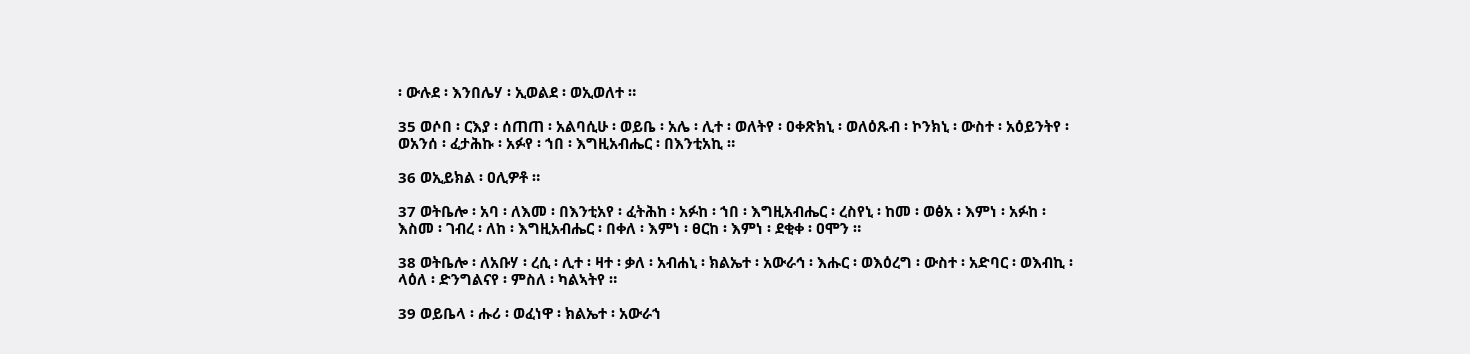፡ ውሉደ ፡ እንበሌሃ ፡ ኢወልደ ፡ ወኢወለተ ።

35 ወሶበ ፡ ርእያ ፡ ሰጠጠ ፡ አልባሲሁ ፡ ወይቤ ፡ አሌ ፡ ሊተ ፡ ወለትየ ፡ ዐቀጽክኒ ፡ ወለዕጹብ ፡ ኮንክኒ ፡ ውስተ ፡ አዕይንትየ ፡ ወአንሰ ፡ ፈታሕኩ ፡ አፉየ ፡ ኀበ ፡ እግዚአብሔር ፡ በእንቲአኪ ።

36 ወኢይክል ፡ ዐሊዎቶ ።

37 ወትቤሎ ፡ አባ ፡ ለእመ ፡ በእንቲአየ ፡ ፈትሕከ ፡ አፉከ ፡ ኀበ ፡ እግዚአብሔር ፡ ረስየኒ ፡ ከመ ፡ ወፅአ ፡ እምነ ፡ አፉከ ፡ እስመ ፡ ገብረ ፡ ለከ ፡ እግዚአብሔር ፡ በቀለ ፡ እምነ ፡ ፀርከ ፡ እምነ ፡ ደቂቀ ፡ ዐሞን ።

38 ወትቤሎ ፡ ለአቡሃ ፡ ረሲ ፡ ሊተ ፡ ዛተ ፡ ቃለ ፡ አብሐኒ ፡ ክልኤተ ፡ አውራኅ ፡ እሑር ፡ ወእዕረግ ፡ ውስተ ፡ አድባር ፡ ወእብኪ ፡ ላዕለ ፡ ድንግልናየ ፡ ምስለ ፡ ካልኣትየ ።

39 ወይቤላ ፡ ሑሪ ፡ ወፈነዋ ፡ ክልኤተ ፡ አውራኀ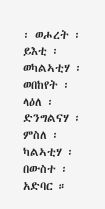፡ ወሖረት ፡ ይእቲ ፡ ወካልኣቲሃ ፡ ወበከየት ፡ ላዕለ ፡ ድንግልናሃ ፡ ምስለ ፡ ካልኣቲሃ ፡ በውስተ ፡ አድባር ።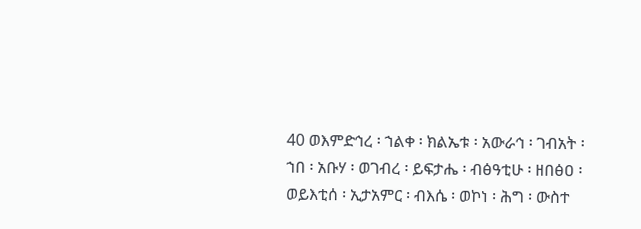40 ወእምድኅረ ፡ ኀልቀ ፡ ክልኤቱ ፡ አውራኅ ፡ ገብአት ፡ ኀበ ፡ አቡሃ ፡ ወገብረ ፡ ይፍታሔ ፡ ብፅዓቲሁ ፡ ዘበፅዐ ፡ ወይእቲሰ ፡ ኢታአምር ፡ ብእሴ ፡ ወኮነ ፡ ሕግ ፡ ውስተ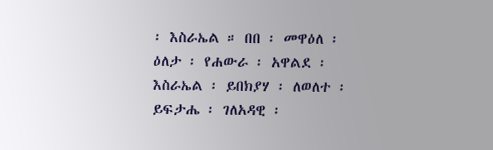፡ እስራኤል ። በበ ፡ መዋዕለ ፡ ዕለታ ፡ የሐውራ ፡ አዋልደ ፡ እስራኤል ፡ ይበክያሃ ፡ ለወለተ ፡ ይፍታሔ ፡ ገለአዳዊ ፡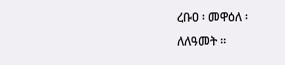ረቡዐ ፡ መዋዕለ ፡ ለለዓመት ።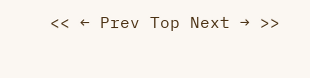<< ← Prev Top Next → >>